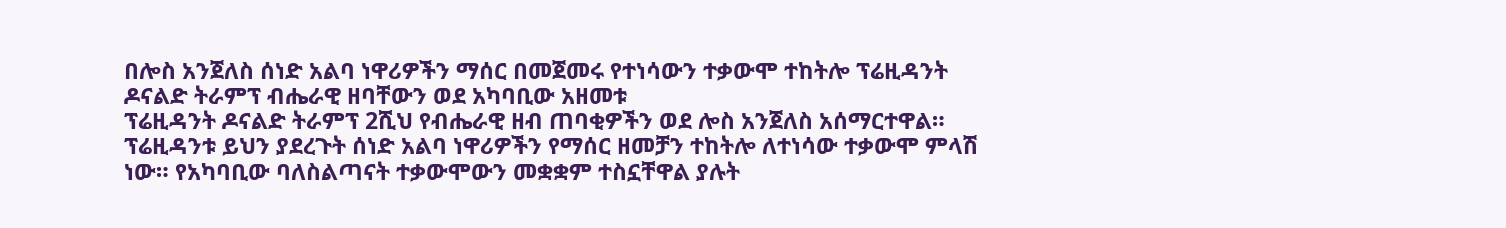በሎስ አንጀለስ ሰነድ አልባ ነዋሪዎችን ማሰር በመጀመሩ የተነሳውን ተቃውሞ ተከትሎ ፕሬዚዳንት ዶናልድ ትራምፕ ብሔራዊ ዘባቸውን ወደ አካባቢው አዘመቱ
ፕሬዚዳንት ዶናልድ ትራምፕ 2ሺህ የብሔራዊ ዘብ ጠባቂዎችን ወደ ሎስ አንጀለስ አሰማርተዋል። ፕሬዚዳንቱ ይህን ያደረጉት ሰነድ አልባ ነዋሪዎችን የማሰር ዘመቻን ተከትሎ ለተነሳው ተቃውሞ ምላሽ ነው። የአካባቢው ባለስልጣናት ተቃውሞውን መቋቋም ተስኗቸዋል ያሉት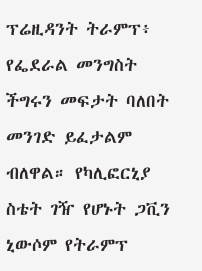ፕሬዚዳንት ትራምፕ፥ የፌደራል መንግስት ችግሩን መፍታት ባለበት መንገድ ይፈታልም ብለዋል። የካሊፎርኒያ ስቴት ገዥ የሆኑት ጋቪን ኒውሶም የትራምፕ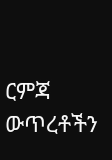ርምጃ ውጥረቶችን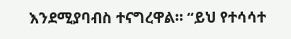እንደሚያባብስ ተናግረዋል። “ይህ የተሳሳተ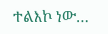ተልእኮ ነው…